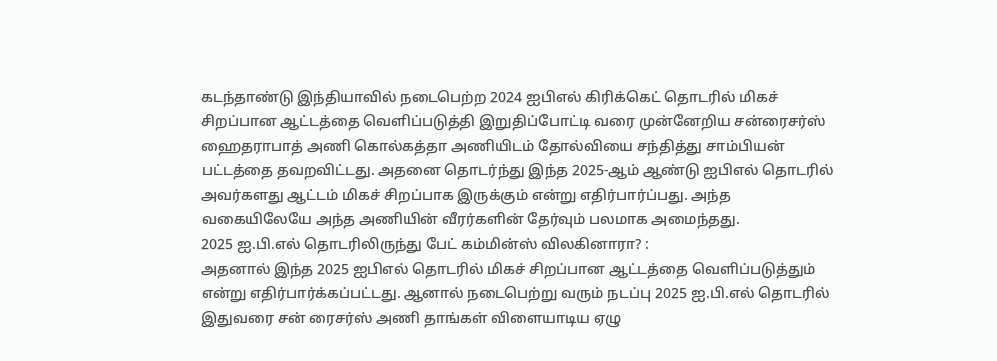கடந்தாண்டு இந்தியாவில் நடைபெற்ற 2024 ஐபிஎல் கிரிக்கெட் தொடரில் மிகச் சிறப்பான ஆட்டத்தை வெளிப்படுத்தி இறுதிப்போட்டி வரை முன்னேறிய சன்ரைசர்ஸ் ஹைதராபாத் அணி கொல்கத்தா அணியிடம் தோல்வியை சந்தித்து சாம்பியன் பட்டத்தை தவறவிட்டது. அதனை தொடர்ந்து இந்த 2025-ஆம் ஆண்டு ஐபிஎல் தொடரில் அவர்களது ஆட்டம் மிகச் சிறப்பாக இருக்கும் என்று எதிர்பார்ப்பது. அந்த வகையிலேயே அந்த அணியின் வீரர்களின் தேர்வும் பலமாக அமைந்தது.
2025 ஐ.பி.எல் தொடரிலிருந்து பேட் கம்மின்ஸ் விலகினாரா? :
அதனால் இந்த 2025 ஐபிஎல் தொடரில் மிகச் சிறப்பான ஆட்டத்தை வெளிப்படுத்தும் என்று எதிர்பார்க்கப்பட்டது. ஆனால் நடைபெற்று வரும் நடப்பு 2025 ஐ.பி.எல் தொடரில் இதுவரை சன் ரைசர்ஸ் அணி தாங்கள் விளையாடிய ஏழு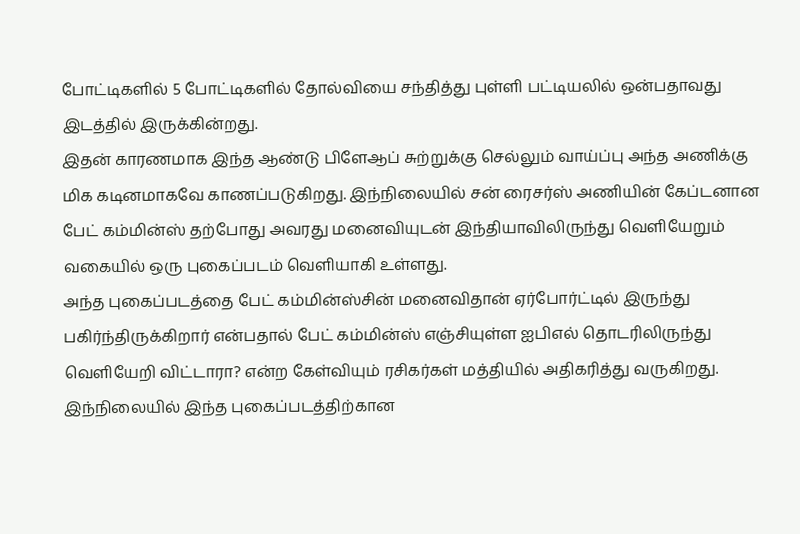போட்டிகளில் 5 போட்டிகளில் தோல்வியை சந்தித்து புள்ளி பட்டியலில் ஒன்பதாவது இடத்தில் இருக்கின்றது.
இதன் காரணமாக இந்த ஆண்டு பிளேஆப் சுற்றுக்கு செல்லும் வாய்ப்பு அந்த அணிக்கு மிக கடினமாகவே காணப்படுகிறது. இந்நிலையில் சன் ரைசர்ஸ் அணியின் கேப்டனான பேட் கம்மின்ஸ் தற்போது அவரது மனைவியுடன் இந்தியாவிலிருந்து வெளியேறும் வகையில் ஒரு புகைப்படம் வெளியாகி உள்ளது.
அந்த புகைப்படத்தை பேட் கம்மின்ஸ்சின் மனைவிதான் ஏர்போர்ட்டில் இருந்து பகிர்ந்திருக்கிறார் என்பதால் பேட் கம்மின்ஸ் எஞ்சியுள்ள ஐபிஎல் தொடரிலிருந்து வெளியேறி விட்டாரா? என்ற கேள்வியும் ரசிகர்கள் மத்தியில் அதிகரித்து வருகிறது. இந்நிலையில் இந்த புகைப்படத்திற்கான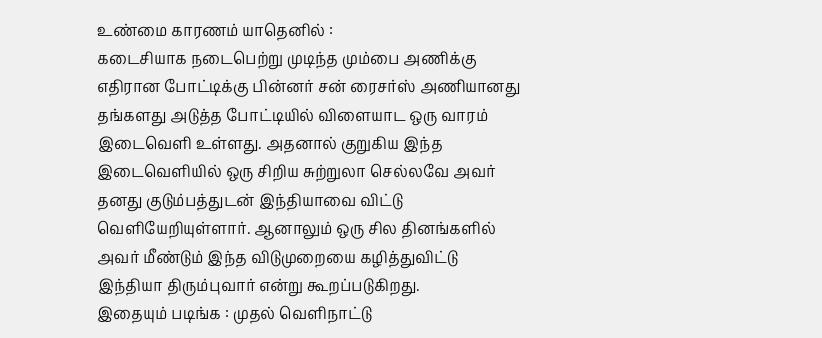உண்மை காரணம் யாதெனில் :
கடைசியாக நடைபெற்று முடிந்த மும்பை அணிக்கு எதிரான போட்டிக்கு பின்னர் சன் ரைசர்ஸ் அணியானது தங்களது அடுத்த போட்டியில் விளையாட ஒரு வாரம் இடைவெளி உள்ளது. அதனால் குறுகிய இந்த இடைவெளியில் ஒரு சிறிய சுற்றுலா செல்லவே அவர் தனது குடும்பத்துடன் இந்தியாவை விட்டு வெளியேறியுள்ளார். ஆனாலும் ஒரு சில தினங்களில் அவர் மீண்டும் இந்த விடுமுறையை கழித்துவிட்டு இந்தியா திரும்புவார் என்று கூறப்படுகிறது.
இதையும் படிங்க : முதல் வெளிநாட்டு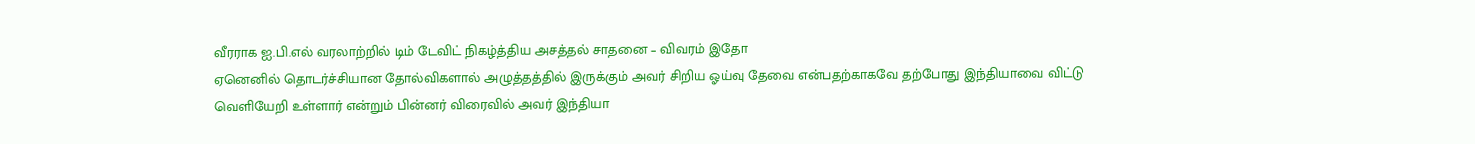வீரராக ஐ.பி.எல் வரலாற்றில் டிம் டேவிட் நிகழ்த்திய அசத்தல் சாதனை – விவரம் இதோ
ஏனெனில் தொடர்ச்சியான தோல்விகளால் அழுத்தத்தில் இருக்கும் அவர் சிறிய ஓய்வு தேவை என்பதற்காகவே தற்போது இந்தியாவை விட்டு வெளியேறி உள்ளார் என்றும் பின்னர் விரைவில் அவர் இந்தியா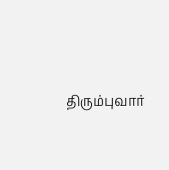திரும்புவார்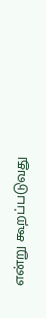என்று கூறப்படுவது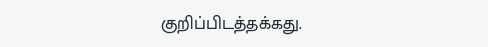குறிப்பிடத்தக்கது.